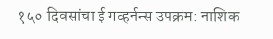१५० दिवसांचा ई गव्हर्नन्स उपक्रम: नाशिक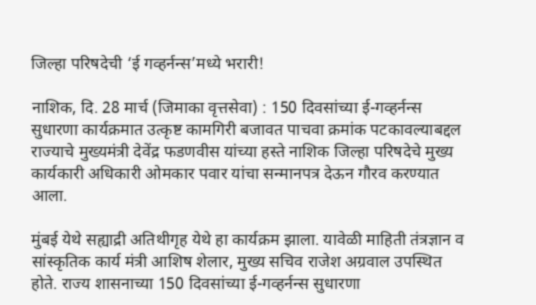जिल्हा परिषदेची ‘ई गव्हर्नन्स’मध्ये भरारी!

नाशिक, दि. 28 मार्च (जिमाका वृत्तसेवा) : 150 दिवसांच्या ई-गव्हर्नन्स सुधारणा कार्यक्रमात उत्कृष्ट कामगिरी बजावत पाचवा क्रमांक पटकावल्याबद्दल राज्याचे मुख्यमंत्री देवेंद्र फडणवीस यांच्या हस्ते नाशिक जिल्हा परिषदेचे मुख्य कार्यकारी अधिकारी ओमकार पवार यांचा सन्मानपत्र देऊन गौरव करण्यात आला.

मुंबई येथे सह्याद्री अतिथीगृह येथे हा कार्यक्रम झाला. यावेळी माहिती तंत्रज्ञान व सांस्कृतिक कार्य मंत्री आशिष शेलार, मुख्य सचिव राजेश अग्रवाल उपस्थित होते. राज्य शासनाच्या 150 दिवसांच्या ई-गव्हर्नन्स सुधारणा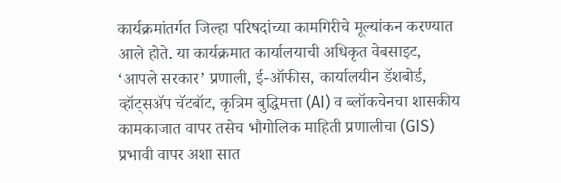कार्यक्रमांतर्गत जिल्हा परिषदांच्या कामगिरीचे मूल्यांकन करण्यात आले होते. या कार्यक्रमात कार्यालयाची अधिकृत वेबसाइट, ‘आपले सरकार’ प्रणाली, ई-ऑफीस, कार्यालयीन डॅशबोर्ड, व्हॉट्सॲप चॅटबॉट, कृत्रिम बुद्धिमत्ता (AI) व ब्लॉकचेनचा शासकीय कामकाजात वापर तसेच भौगोलिक माहिती प्रणालीचा (GIS) प्रभावी वापर अशा सात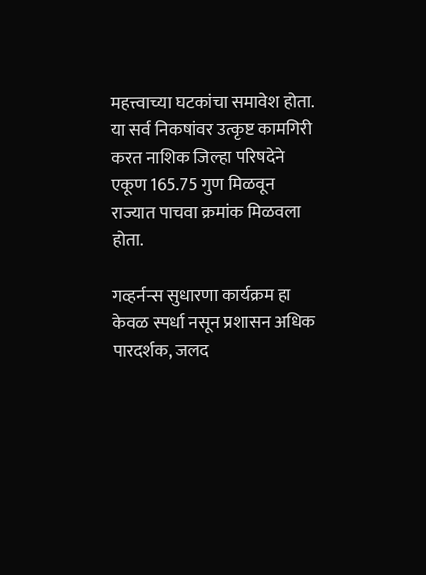महत्त्वाच्या घटकांचा समावेश होता. या सर्व निकषांवर उत्कृष्ट कामगिरी करत नाशिक जिल्हा परिषदेने एकूण 165.75 गुण मिळवून राज्यात पाचवा क्रमांक मिळवला होता.

गव्हर्नन्स सुधारणा कार्यक्रम हा केवळ स्पर्धा नसून प्रशासन अधिक पारदर्शक, जलद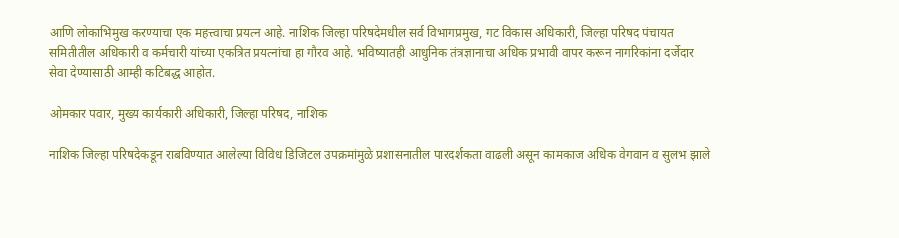आणि लोकाभिमुख करण्याचा एक महत्त्वाचा प्रयत्न आहे. नाशिक जिल्हा परिषदेमधील सर्व विभागप्रमुख, गट विकास अधिकारी, जिल्हा परिषद पंचायत समितीतील अधिकारी व कर्मचारी यांच्या एकत्रित प्रयत्नांचा हा गौरव आहे. भविष्यातही आधुनिक तंत्रज्ञानाचा अधिक प्रभावी वापर करून नागरिकांना दर्जेदार सेवा देण्यासाठी आम्ही कटिबद्ध आहोत.

ओमकार पवार, मुख्य कार्यकारी अधिकारी, जिल्हा परिषद, नाशिक

नाशिक जिल्हा परिषदेकडून राबविण्यात आलेल्या विविध डिजिटल उपक्रमांमुळे प्रशासनातील पारदर्शकता वाढली असून कामकाज अधिक वेगवान व सुलभ झाले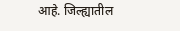आहे. जिल्ह्यातील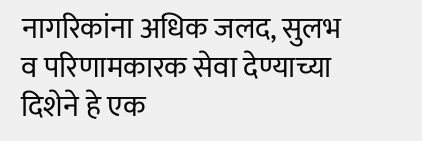नागरिकांना अधिक जलद, सुलभ व परिणामकारक सेवा देण्याच्या दिशेने हे एक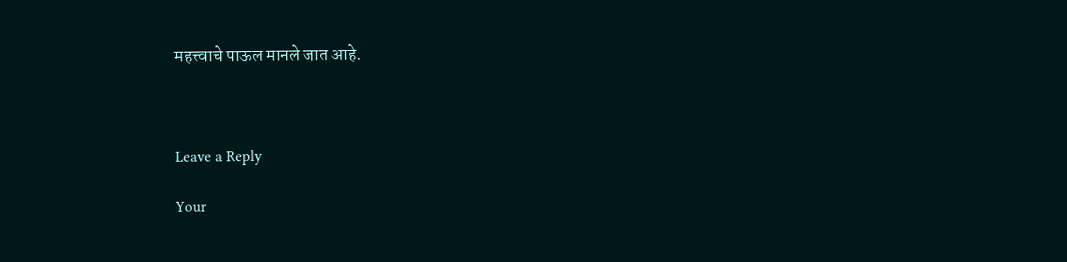महत्त्वाचे पाऊल मानले जात आहे.



Leave a Reply

Your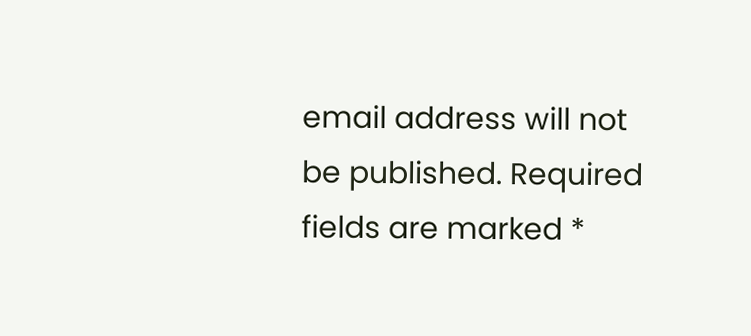email address will not be published. Required fields are marked *